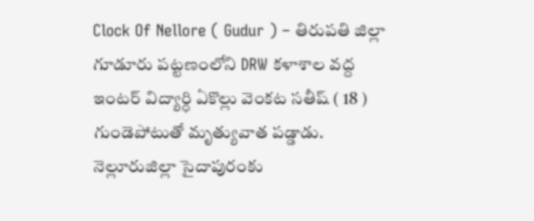Clock Of Nellore ( Gudur ) – తిరుపతి జిల్లా గూడూరు పట్టణంలోని DRW కళాశాల వద్ద ఇంటర్ విద్యార్ధి ఏకొల్లు వెంకట సతీష్ ( 18 ) గుండెపోటుతో మృత్యువాత పడ్డాడు. నెల్లూరుజిల్లా సైదాపురంకు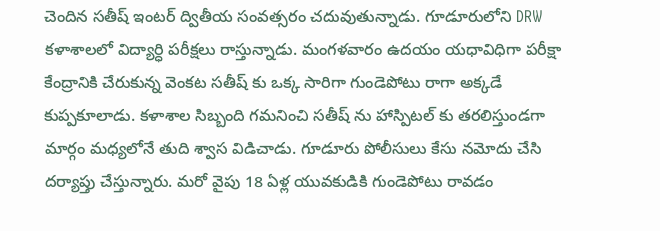చెందిన సతీష్ ఇంటర్ ద్వితీయ సంవత్సరం చదువుతున్నాడు. గూడూరులోని DRW కళాశాలలో విద్యార్ధి పరీక్షలు రాస్తున్నాడు. మంగళవారం ఉదయం యధావిధిగా పరీక్షా కేంద్రానికి చేరుకున్న వెంకట సతీష్ కు ఒక్క సారిగా గుండెపోటు రాగా అక్కడే కుప్పకూలాడు. కళాశాల సిబ్బంది గమనించి సతీష్ ను హాస్పిటల్ కు తరలిస్తుండగా మార్గం మధ్యలోనే తుది శ్వాస విడిచాడు. గూడూరు పోలీసులు కేసు నమోదు చేసి దర్యాప్తు చేస్తున్నారు. మరో వైపు 18 ఏళ్ల యువకుడికి గుండెపోటు రావడం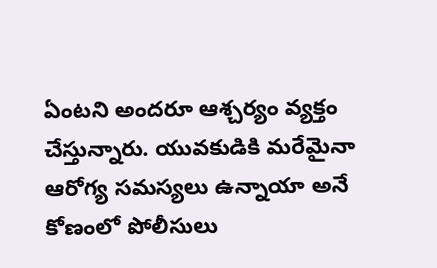ఏంటని అందరూ ఆశ్చర్యం వ్యక్తం చేస్తున్నారు. యువకుడికి మరేమైనా ఆరోగ్య సమస్యలు ఉన్నాయా అనే కోణంలో పోలీసులు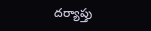దర్యాప్తు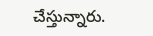చేస్తున్నారు.